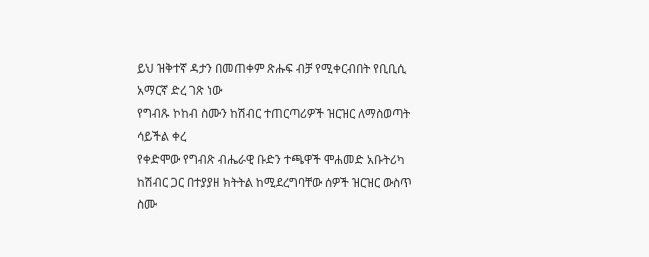ይህ ዝቅተኛ ዳታን በመጠቀም ጽሑፍ ብቻ የሚቀርብበት የቢቢሲ አማርኛ ድረ ገጽ ነው
የግብጹ ኮከብ ስሙን ከሽብር ተጠርጣሪዎች ዝርዝር ለማስወጣት ሳይችል ቀረ
የቀድሞው የግብጽ ብሔራዊ ቡድን ተጫዋች ሞሐመድ አቡትሪካ ከሽብር ጋር በተያያዘ ክትትል ከሚደረግባቸው ሰዎች ዝርዝር ውስጥ ስሙ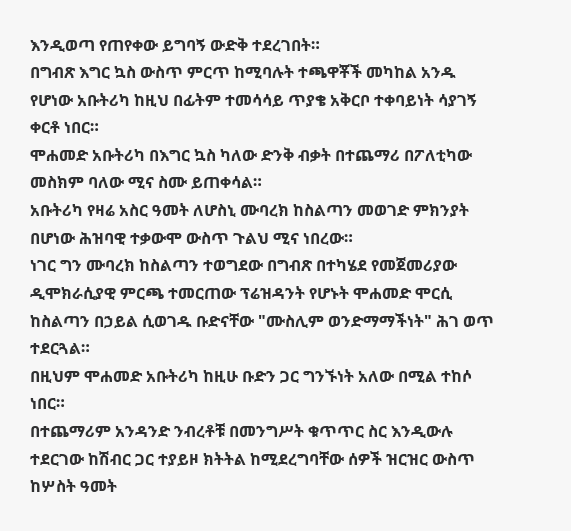እንዲወጣ የጠየቀው ይግባኝ ውድቅ ተደረገበት።
በግብጽ እግር ኳስ ውስጥ ምርጥ ከሚባሉት ተጫዋቾች መካከል አንዱ የሆነው አቡትሪካ ከዚህ በፊትም ተመሳሳይ ጥያቄ አቅርቦ ተቀባይነት ሳያገኝ ቀርቶ ነበር።
ሞሐመድ አቡትሪካ በእግር ኳስ ካለው ድንቅ ብቃት በተጨማሪ በፖለቲካው መስክም ባለው ሚና ስሙ ይጠቀሳል።
አቡትሪካ የዛሬ አስር ዓመት ለሆስኒ ሙባረክ ከስልጣን መወገድ ምክንያት በሆነው ሕዝባዊ ተቃውሞ ውስጥ ጉልህ ሚና ነበረው።
ነገር ግን ሙባረክ ከስልጣን ተወግደው በግብጽ በተካሄደ የመጀመሪያው ዲሞክራሲያዊ ምርጫ ተመርጠው ፕሬዝዳንት የሆኑት ሞሐመድ ሞርሲ ከስልጣን በኃይል ሲወገዱ ቡድናቸው "ሙስሊም ወንድማማችነት" ሕገ ወጥ ተደርጓል።
በዚህም ሞሐመድ አቡትሪካ ከዚሁ ቡድን ጋር ግንኙነት አለው በሚል ተከሶ ነበር።
በተጨማሪም አንዳንድ ንብረቶቹ በመንግሥት ቁጥጥር ስር እንዲውሉ ተደርገው ከሽብር ጋር ተያይዞ ክትትል ከሚደረግባቸው ሰዎች ዝርዝር ውስጥ ከሦስት ዓመት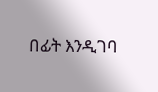በፊት እንዲገባ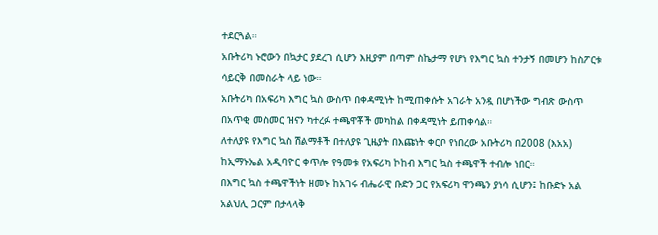ተደርጓል።
አቡትሪካ ኑሮውን በኳታር ያደረገ ሲሆን እዚያም በጣም ስኬታማ የሆነ የእግር ኳስ ተንታኝ በመሆን ከስፖርቱ ሳይርቅ በመስራት ላይ ነው።
አቡትሪካ በአፍሪካ እግር ኳስ ውስጥ በቀዳሚነት ከሚጠቀሱት አገራት አንዷ በሆነችው ግብጽ ውስጥ በአጥቂ መስመር ዝናን ካተረፉ ተጫዋቾች መካከል በቀዳሚነት ይጠቀሳል።
ለተለያዩ የእግር ኳስ ሽልማቶች በተለያዩ ጊዜያት በእጩነት ቀርቦ የነበረው አቡትሪካ በ2008 (እአአ) ከኢማኑኤል አዲባዮር ቀጥሎ የዓመቱ የአፍሪካ ኮከብ እግር ኳስ ተጫዋች ተብሎ ነበር።
በእግር ኳስ ተጫዋችነት ዘመኑ ከአገሩ ብሔራዊ ቡድን ጋር የአፍሪካ ዋንጫን ያነሳ ሲሆን፤ ከቡድኑ አል አልህሊ ጋርም በታላላቅ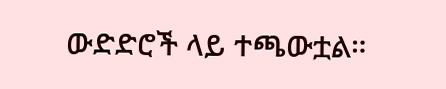ውድድሮች ላይ ተጫውቷል።